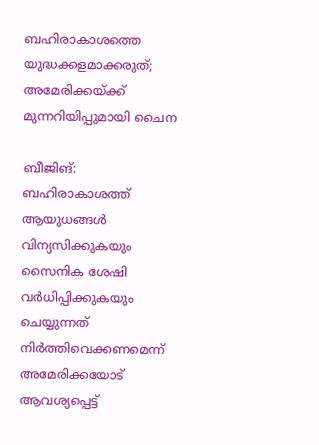ബഹിരാകാശത്തെ യുദ്ധക്കളമാക്കരുത്; അമേരിക്കയ്ക്ക് മുന്നറിയിപ്പുമായി ചൈന

ബീജിങ്: ബഹിരാകാശത്ത് ആയുധങ്ങൾ വിന്യസിക്കുകയും സൈനിക ശേഷി വർധിപ്പിക്കുകയും ചെയ്യുന്നത് നിർത്തിവെക്കണമെന്ന് അമേരിക്കയോട് ആവശ്യപ്പെട്ട്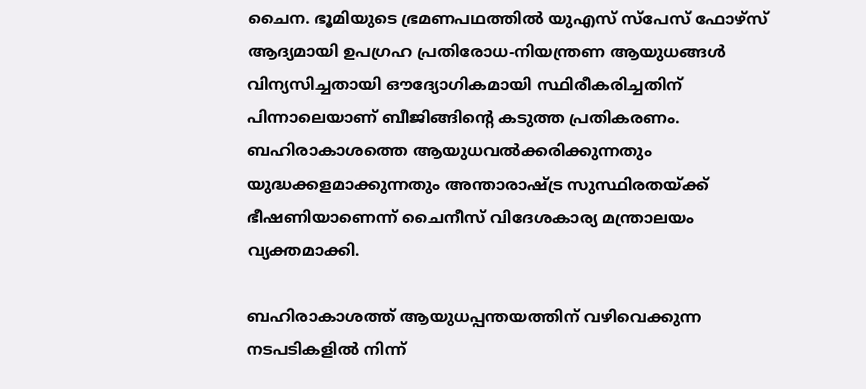ചൈന. ഭൂമിയുടെ ഭ്രമണപഥത്തിൽ യുഎസ് സ്പേസ് ഫോഴ്സ് ആദ്യമായി ഉപഗ്രഹ പ്രതിരോധ-നിയന്ത്രണ ആയുധങ്ങൾ വിന്യസിച്ചതായി ഔദ്യോഗികമായി സ്ഥിരീകരിച്ചതിന് പിന്നാലെയാണ് ബീജിങ്ങിന്റെ കടുത്ത പ്രതികരണം. ബഹിരാകാശത്തെ ആയുധവൽക്കരിക്കുന്നതും യുദ്ധക്കളമാക്കുന്നതും അന്താരാഷ്ട്ര സുസ്ഥിരതയ്ക്ക് ഭീഷണിയാണെന്ന് ചൈനീസ് വിദേശകാര്യ മന്ത്രാലയം വ്യക്തമാക്കി.

ബഹിരാകാശത്ത് ആയുധപ്പന്തയത്തിന് വഴിവെക്കുന്ന നടപടികളിൽ നിന്ന്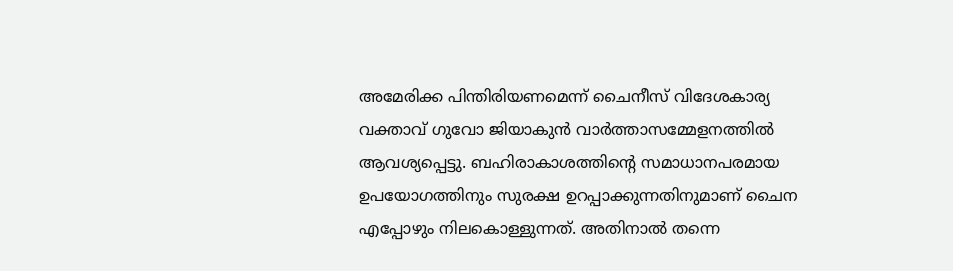അമേരിക്ക പിന്തിരിയണമെന്ന് ചൈനീസ് വിദേശകാര്യ വക്താവ് ഗുവോ ജിയാകുൻ വാർത്താസമ്മേളനത്തിൽ ആവശ്യപ്പെട്ടു. ബഹിരാകാശത്തിന്റെ സമാധാനപരമായ ഉപയോഗത്തിനും സുരക്ഷ ഉറപ്പാക്കുന്നതിനുമാണ് ചൈന എപ്പോഴും നിലകൊള്ളുന്നത്. അതിനാൽ തന്നെ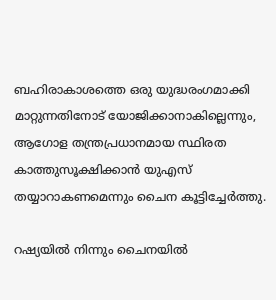ബഹിരാകാശത്തെ ഒരു യുദ്ധരംഗമാക്കി മാറ്റുന്നതിനോട് യോജിക്കാനാകില്ലെന്നും, ആഗോള തന്ത്രപ്രധാനമായ സ്ഥിരത കാത്തുസൂക്ഷിക്കാൻ യുഎസ് തയ്യാറാകണമെന്നും ചൈന കൂട്ടിച്ചേർത്തു.

റഷ്യയിൽ നിന്നും ചൈനയിൽ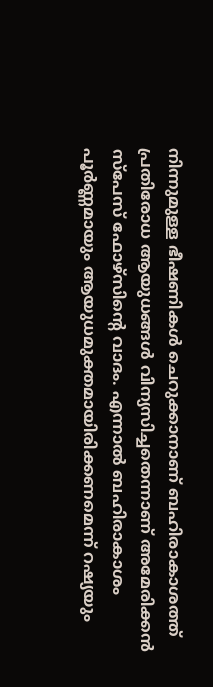നിന്നുമുള്ള ഭീഷണികൾ ചെറുക്കാനാണ് ബഹിരാകാശത്ത് പ്രതിരോധ ആയുധങ്ങൾ വിന്യസിച്ചതെന്നാണ് അമേരിക്കൻ സ്പേസ് ഫോഴ്സിന്റെ വാദം. എന്നാൽ ബഹിരാകാശം പൂർണ്ണമായും ആയുധമുക്തമായിരിക്കണമെന്ന് റഷ്യയും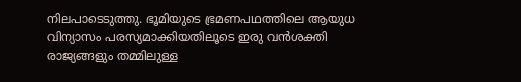നിലപാടെടുത്തു. ഭൂമിയുടെ ഭ്രമണപഥത്തിലെ ആയുധ വിന്യാസം പരസ്യമാക്കിയതിലൂടെ ഇരു വൻശക്തി രാജ്യങ്ങളും തമ്മിലുള്ള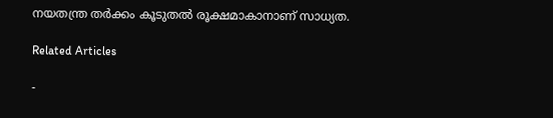നയതന്ത്ര തർക്കം കൂടുതൽ രൂക്ഷമാകാനാണ് സാധ്യത.

Related Articles

-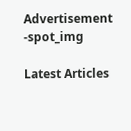Advertisement -spot_img

Latest Articles